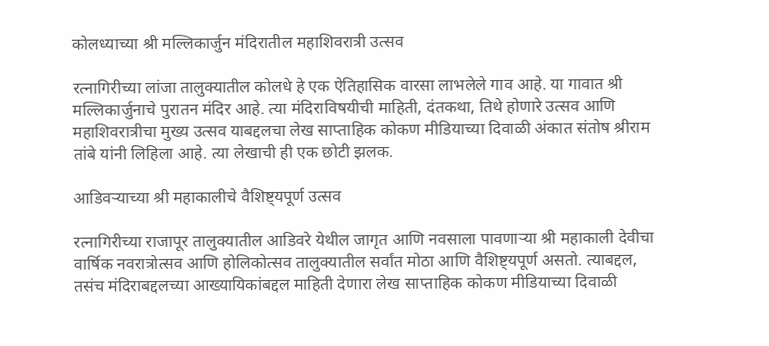कोलध्याच्या श्री मल्लिकार्जुन मंदिरातील महाशिवरात्री उत्सव

रत्नागिरीच्या लांजा तालुक्यातील कोलधे हे एक ऐतिहासिक वारसा लाभलेले गाव आहे. या गावात श्री मल्लिकार्जुनाचे पुरातन मंदिर आहे. त्या मंदिराविषयीची माहिती, दंतकथा, तिथे होणारे उत्सव आणि महाशिवरात्रीचा मुख्य उत्सव याबद्दलचा लेख साप्ताहिक कोकण मीडियाच्या दिवाळी अंकात संतोष श्रीराम तांबे यांनी लिहिला आहे. त्या लेखाची ही एक छोटी झलक.

आडिवऱ्याच्या श्री महाकालीचे वैशिष्ट्यपूर्ण उत्सव

रत्नागिरीच्या राजापूर तालुक्यातील आडिवरे येथील जागृत आणि नवसाला पावणाऱ्या श्री महाकाली देवीचा वार्षिक नवरात्रोत्सव आणि होलिकोत्सव तालुक्यातील सर्वांत मोठा आणि वैशिष्ट्यपूर्ण असतो. त्याबद्दल, तसंच मंदिराबद्दलच्या आख्यायिकांबद्दल माहिती देणारा लेख साप्ताहिक कोकण मीडियाच्या दिवाळी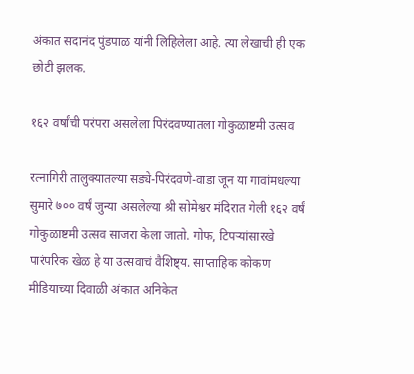अंकात सदानंद पुंडपाळ यांनी लिहिलेला आहे. त्या लेखाची ही एक छोटी झलक.

१६२ वर्षांची परंपरा असलेला पिरंदवण्यातला गोकुळाष्टमी उत्सव

रत्नागिरी तालुक्यातल्या सड्ये-पिरंदवणे-वाडा जून या गावांमधल्या सुमारे ७०० वर्षं जुन्या असलेल्या श्री सोमेश्वर मंदिरात गेली १६२ वर्षं गोकुळाष्टमी उत्सव साजरा केला जातो. गोफ, टिपऱ्यांसारखे पारंपरिक खेळ हे या उत्सवाचं वैशिष्ट्य. साप्ताहिक कोकण मीडियाच्या दिवाळी अंकात अनिकेत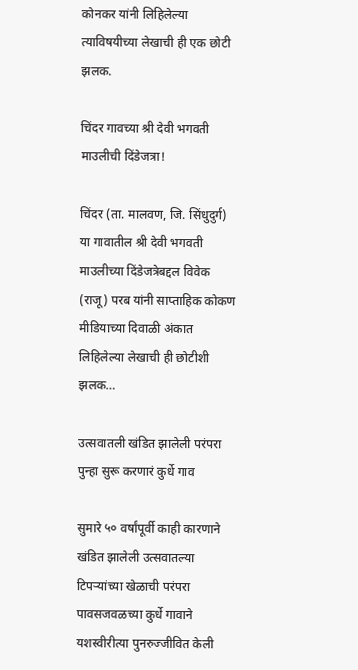कोनकर यांनी लिहिलेल्या त्याविषयीच्या लेखाची ही एक छोटी झलक.

चिंदर गावच्या श्री देवी भगवती माउलीची दिंडेजत्रा!

चिंदर (ता. मालवण, जि. सिंधुदुर्ग) या गावातील श्री देवी भगवती माउलीच्या दिंडेजत्रेबद्दल विवेक (राजू) परब यांनी साप्ताहिक कोकण मीडियाच्या दिवाळी अंकात लिहिलेल्या लेखाची ही छोटीशी झलक…

उत्सवातली खंडित झालेली परंपरा पुन्हा सुरू करणारं कुर्धे गाव

सुमारे ५० वर्षांपूर्वी काही कारणाने खंडित झालेली उत्सवातल्या टिपऱ्यांच्या खेळाची परंपरा पावसजवळच्या कुर्धे गावाने यशस्वीरीत्या पुनरुज्जीवित केली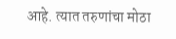आहे. त्यात तरुणांचा मोठा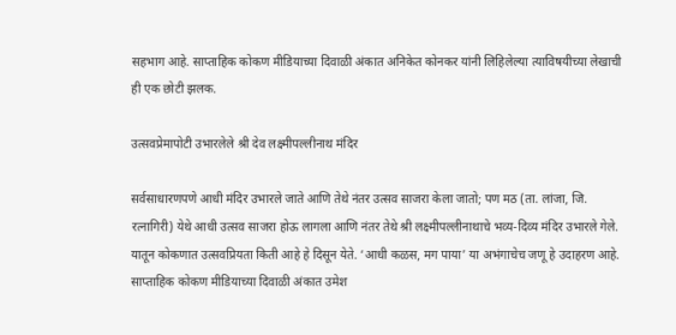सहभाग आहे. साप्ताहिक कोकण मीडियाच्या दिवाळी अंकात अनिकेत कोनकर यांनी लिहिलेल्या त्याविषयीच्या लेखाची ही एक छोटी झलक.

उत्सवप्रेमापोटी उभारलेले श्री देव लक्ष्मीपल्लीनाथ मंदिर

सर्वसाधारणपणे आधी मंदिर उभारले जाते आणि तेथे नंतर उत्सव साजरा केला जातो; पण मठ (ता. लांजा, जि. रत्नागिरी) येथे आधी उत्सव साजरा होऊ लागला आणि नंतर तेथे श्री लक्ष्मीपल्लीनाथाचे भव्य-दिव्य मंदिर उभारले गेले. यातून कोकणात उत्सवप्रियता किती आहे हे दिसून येते. ‘आधी कळस, मग पाया’ या अभंगाचेच जणू हे उदाहरण आहे.
साप्ताहिक कोकण मीडियाच्या दिवाळी अंकात उमेश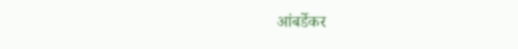आंबर्डेकर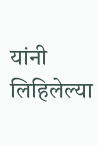यांनी लिहिलेल्या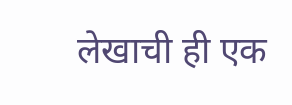लेखाची ही एक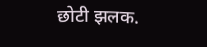छोटी झलक.